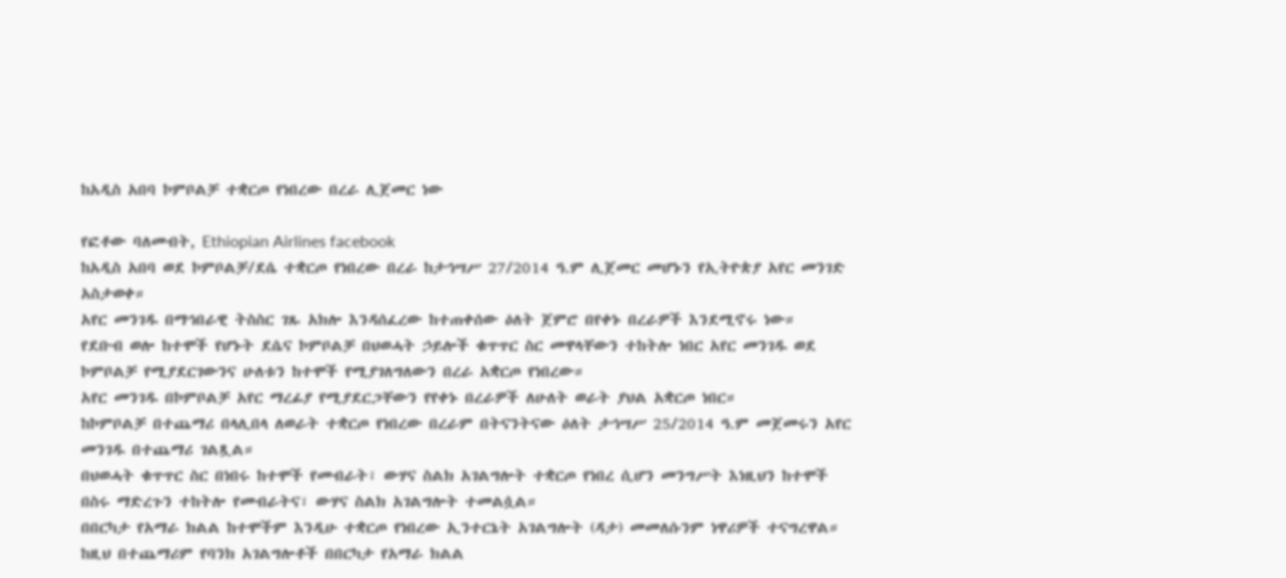ከአዲስ አበባ ኮምቦልቻ ተቋርጦ የነበረው በረራ ሊጀመር ነው

የፎቶው ባለመብት, Ethiopian Airlines facebook
ከአዲስ አበባ ወደ ኮምቦልቻ/ደሴ ተቋርጦ የነበረው በረራ ከታኅሣሥ 27/2014 ዓ.ም ሊጀመር መሆኑን የኢትዮጵያ አየር መንገድ አስታወቀ።
አየር መንገዱ በማኅበራዊ ትስስር ገጹ አክሎ እንዳሰፈረው ከተጠቀሰው ዕለት ጀምሮ በየቀኑ በረራዎች እንደሚኖሩ ነው።
የደቡብ ወሎ ከተሞች የሆኑት ደሴና ኮምቦልቻ በህወሓት ኃይሎች ቁጥጥር ስር መዋላቸውን ተከትሎ ነበር አየር መንገዱ ወደ ኮምቦልቻ የሚያደርገውንና ሁለቱን ከተሞች የሚያገለግለውን በረራ አቋርጦ የነበረው።
አየር መንገዱ በኮምቦልቻ አየር ማረፊያ የሚያደርጋቸውን የየቀኑ በረራዎች ለሁለት ወራት ያህል አቋርጦ ነበር።
ከኮምቦልቻ በተጨማሪ በላሊበላ ለወራት ተቋርጦ የነበረው በረራም በትናንትናው ዕለት ታኅሣሥ 25/2014 ዓ.ም መጀመሩን አየር መንገዱ በተጨማሪ ገልጿል።
በህወሓት ቁጥጥር ስር በነበሩ ከተሞች የመብራት፣ ውሃና ስልክ አገልግሎት ተቋርጦ የነበረ ሲሆን መንግሥት እነዚህን ከተሞች በስሩ ማድረጉን ተከትሎ የመብራትና፣ ውሃና ስልክ አገልግሎት ተመልሷል።
በበርካታ የአማራ ክልል ከተሞችም እንዲሁ ተቋርጦ የነበረው ኢንተርኔት አገልግሎት (ዳታ) መመለሱንም ነዋሪዎች ተናግረዋል። ከዚህ በተጨማሪም የባንክ አገልግሎቶች በበርካታ የአማራ ክልል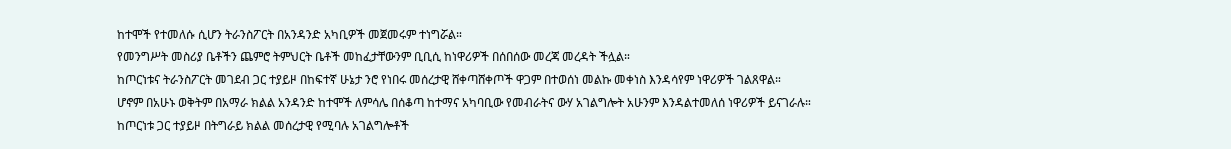ከተሞች የተመለሱ ሲሆን ትራንስፖርት በአንዳንድ አካቢዎች መጀመሩም ተነግሯል።
የመንግሥት መስሪያ ቤቶችን ጨምሮ ትምህርት ቤቶች መከፈታቸውንም ቢቢሲ ከነዋሪዎች በሰበሰው መረጃ መረዳት ችሏል።
ከጦርነቱና ትራንስፖርት መገደብ ጋር ተያይዞ በከፍተኛ ሁኔታ ንሮ የነበሩ መሰረታዊ ሸቀጣሸቀጦች ዋጋም በተወሰነ መልኩ መቀነስ እንዳሳየም ነዋሪዎች ገልጸዋል።
ሆኖም በአሁኑ ወቅትም በአማራ ክልል አንዳንድ ከተሞች ለምሳሌ በሰቆጣ ከተማና አካባቢው የመብራትና ውሃ አገልግሎት አሁንም እንዳልተመለሰ ነዋሪዎች ይናገራሉ።
ከጦርነቱ ጋር ተያይዞ በትግራይ ክልል መሰረታዊ የሚባሉ አገልግሎቶች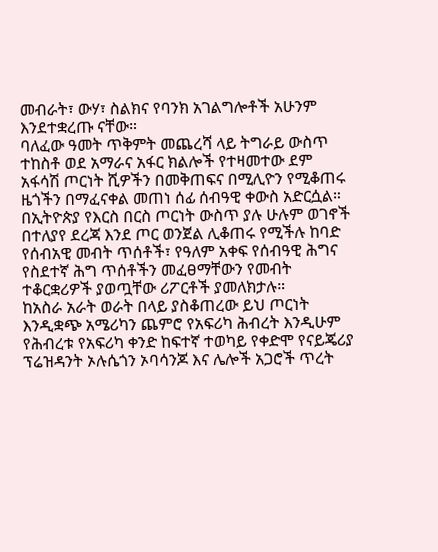መብራት፣ ውሃ፣ ስልክና የባንክ አገልግሎቶች አሁንም እንደተቋረጡ ናቸው።
ባለፈው ዓመት ጥቅምት መጨረሻ ላይ ትግራይ ውስጥ ተከስቶ ወደ አማራና አፋር ክልሎች የተዛመተው ደም አፋሳሽ ጦርነት ሺዎችን በመቅጠፍና በሚሊዮን የሚቆጠሩ ዜጎችን በማፈናቀል መጠነ ሰፊ ሰብዓዊ ቀውስ አድርሷል።
በኢትዮጵያ የእርስ በርስ ጦርነት ውስጥ ያሉ ሁሉም ወገኖች በተለያየ ደረጃ እንደ ጦር ወንጀል ሊቆጠሩ የሚችሉ ከባድ የሰብአዊ መብት ጥሰቶች፣ የዓለም አቀፍ የሰብዓዊ ሕግና የስደተኛ ሕግ ጥሰቶችን መፈፀማቸውን የመብት ተቆርቋሪዎች ያወጧቸው ሪፖርቶች ያመለክታሉ።
ከአስራ አራት ወራት በላይ ያስቆጠረው ይህ ጦርነት እንዲቋጭ አሜሪካን ጨምሮ የአፍሪካ ሕብረት እንዲሁም የሕብረቱ የአፍሪካ ቀንድ ከፍተኛ ተወካይ የቀድሞ የናይጄሪያ ፕሬዝዳንት ኦሉሴጎን ኦባሳንጆ እና ሌሎች አጋሮች ጥረት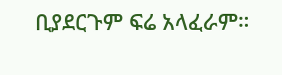ቢያደርጉም ፍሬ አላፈራም።